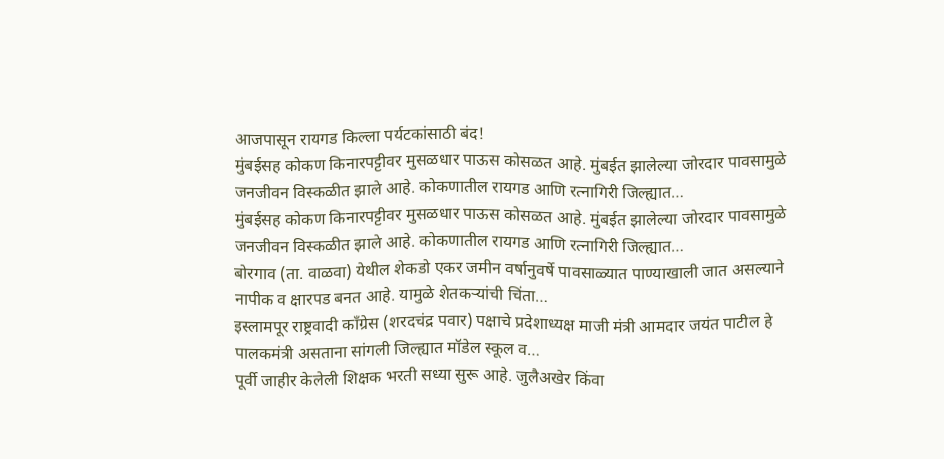आजपासून रायगड किल्ला पर्यटकांसाठी बंद!
मुंबईसह कोकण किनारपट्टीवर मुसळधार पाऊस कोसळत आहे. मुंबईत झालेल्या जोरदार पावसामुळे जनजीवन विस्कळीत झाले आहे. कोकणातील रायगड आणि रत्नागिरी जिल्ह्यात…
मुंबईसह कोकण किनारपट्टीवर मुसळधार पाऊस कोसळत आहे. मुंबईत झालेल्या जोरदार पावसामुळे जनजीवन विस्कळीत झाले आहे. कोकणातील रायगड आणि रत्नागिरी जिल्ह्यात…
बोरगाव (ता. वाळवा) येथील शेकडो एकर जमीन वर्षानुवर्षे पावसाळ्यात पाण्याखाली जात असल्याने नापीक व क्षारपड बनत आहे. यामुळे शेतकऱ्यांची चिंता…
इस्लामपूर राष्ट्रवादी काँग्रेस (शरदचंद्र पवार) पक्षाचे प्रदेशाध्यक्ष माजी मंत्री आमदार जयंत पाटील हे पालकमंत्री असताना सांगली जिल्ह्यात मॉडेल स्कूल व…
पूर्वी जाहीर केलेली शिक्षक भरती सध्या सुरू आहे. जुलैअखेर किंवा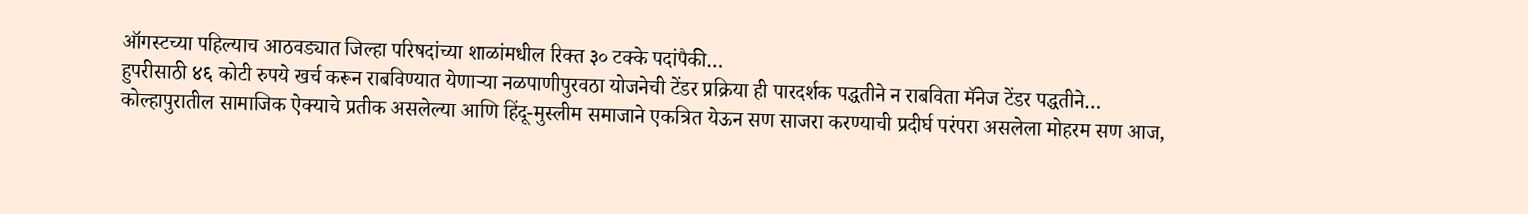ऑगस्टच्या पहिल्याच आठवड्यात जिल्हा परिषदांच्या शाळांमधील रिक्त ३० टक्के पदांपैकी…
हुपरीसाठी ४६ कोटी रुपये खर्च करून राबविण्यात येणाऱ्या नळपाणीपुरवठा योजनेची टेंडर प्रक्रिया ही पारदर्शक पद्धतीने न राबविता मॅनेज टेंडर पद्धतीने…
कोल्हापुरातील सामाजिक ऐक्याचे प्रतीक असलेल्या आणि हिंदू-मुस्लीम समाजाने एकत्रित येऊन सण साजरा करण्याची प्रदीर्घ परंपरा असलेला मोहरम सण आज,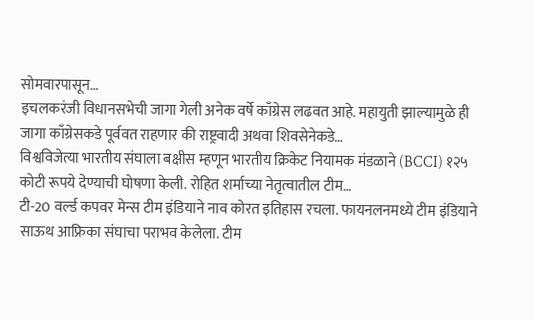सोमवारपासून…
इचलकरंजी विधानसभेची जागा गेली अनेक वर्षे काँग्रेस लढवत आहे. महायुती झाल्यामुळे ही जागा काँग्रेसकडे पूर्ववत राहणार की राष्ट्रवादी अथवा शिवसेनेकडे…
विश्वविजेत्या भारतीय संघाला बक्षीस म्हणून भारतीय क्रिकेट नियामक मंडळाने (BCCI) १२५ कोटी रूपये देण्याची घोषणा केली. रोहित शर्माच्या नेतृत्वातील टीम…
टी-20 वर्ल्ड कपवर मेन्स टीम इंडियाने नाव कोरत इतिहास रचला. फायनलनमध्ये टीम इंडियाने साऊथ आफ्रिका संघाचा पराभव केलेला. टीम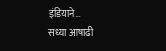इंडियाने…
सध्या आषाढी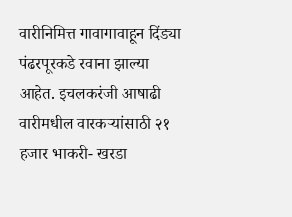वारीनिमित्त गावागावाहून दिंड्या पंढरपूरकडे रवाना झाल्या आहेत. इचलकरंजी आषाढी वारीमधील वारकऱ्यांसाठी २१ हजार भाकरी- खरडा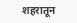शहरातून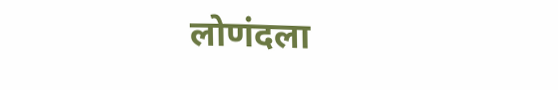लोणंदला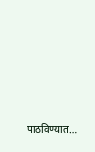पाठविण्यात…